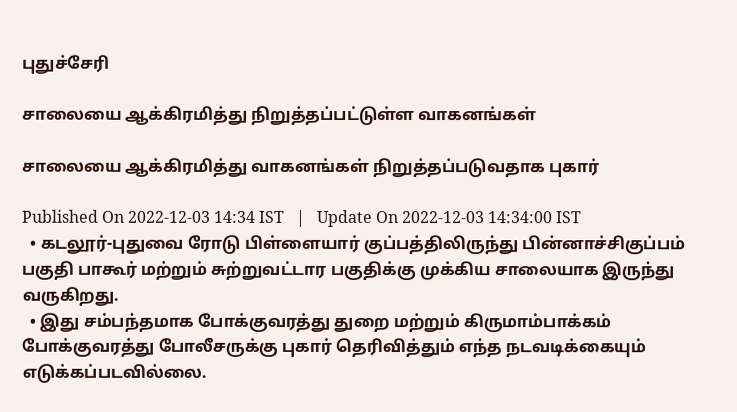புதுச்சேரி

சாலையை ஆக்கிரமித்து நிறுத்தப்பட்டுள்ள வாகனங்கள்

சாலையை ஆக்கிரமித்து வாகனங்கள் நிறுத்தப்படுவதாக புகார்

Published On 2022-12-03 14:34 IST   |   Update On 2022-12-03 14:34:00 IST
  • கடலூர்-புதுவை ரோடு பிள்ளையார் குப்பத்திலிருந்து பின்னாச்சிகுப்பம் பகுதி பாகூர் மற்றும் சுற்றுவட்டார பகுதிக்கு முக்கிய சாலையாக இருந்து வருகிறது.
  • இது சம்பந்தமாக போக்குவரத்து துறை மற்றும் கிருமாம்பாக்கம் போக்குவரத்து போலீசருக்கு புகார் தெரிவித்தும் எந்த நடவடிக்கையும் எடுக்கப்படவில்லை.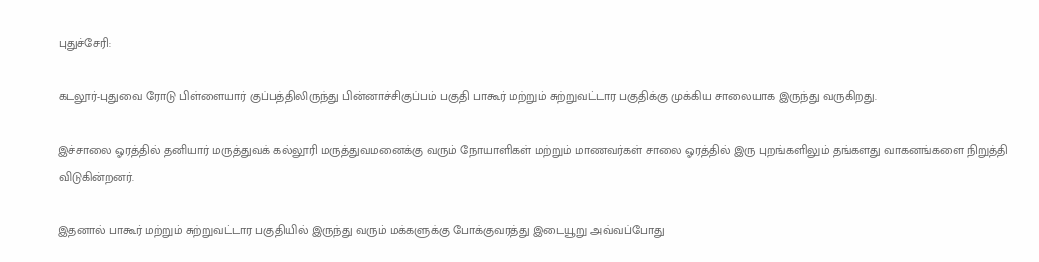புதுச்சேரி:

கடலூர்-புதுவை ரோடு பிள்ளையார் குப்பத்திலிருந்து பின்னாச்சிகுப்பம் பகுதி பாகூர் மற்றும் சுற்றுவட்டார பகுதிக்கு முக்கிய சாலையாக இருந்து வருகிறது.

இச்சாலை ஓரத்தில் தனியார் மருத்துவக் கல்லூரி மருத்துவமனைக்கு வரும் நோயாளிகள் மற்றும் மாணவர்கள் சாலை ஓரத்தில் இரு புறங்களிலும் தங்களது வாகனங்களை நிறுத்தி விடுகின்றனர்.

இதனால் பாகூர் மற்றும் சுற்றுவட்டார பகுதியில் இருந்து வரும் மக்களுக்கு போக்குவரத்து இடையூறு அவ்வப்போது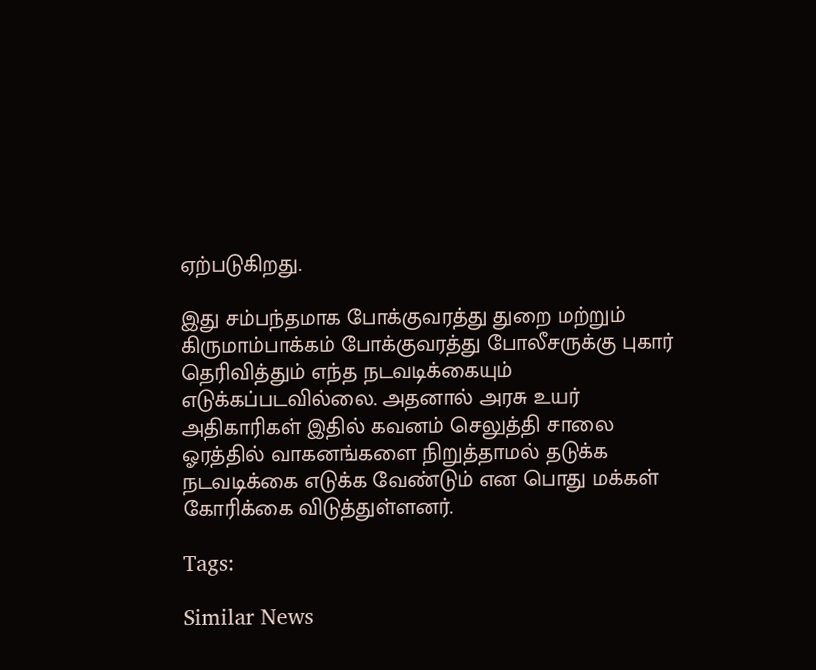ஏற்படுகிறது.

இது சம்பந்தமாக போக்குவரத்து துறை மற்றும் கிருமாம்பாக்கம் போக்குவரத்து போலீசருக்கு புகார் தெரிவித்தும் எந்த நடவடிக்கையும் எடுக்கப்படவில்லை. அதனால் அரசு உயர் அதிகாரிகள் இதில் கவனம் செலுத்தி சாலை ஓரத்தில் வாகனங்களை நிறுத்தாமல் தடுக்க நடவடிக்கை எடுக்க வேண்டும் என பொது மக்கள் கோரிக்கை விடுத்துள்ளனர்.

Tags:

Similar News